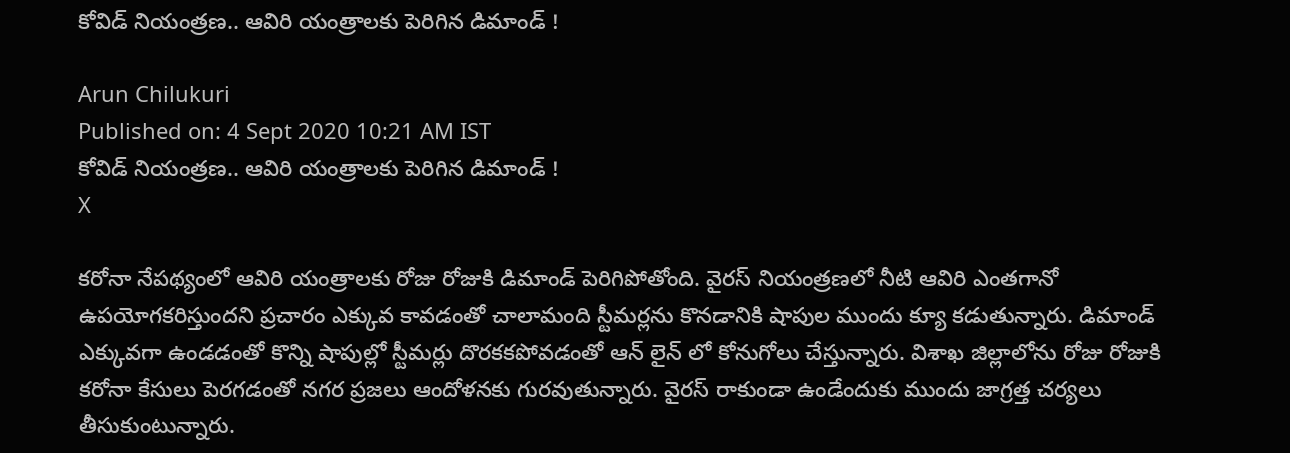కోవిడ్ నియంత్రణ.. ఆవిరి యంత్రాలకు పెరిగిన డిమాండ్ !

Arun Chilukuri
Published on: 4 Sept 2020 10:21 AM IST
కోవిడ్ నియంత్రణ.. ఆవిరి యంత్రాలకు పెరిగిన డిమాండ్ !
X

కరోనా నేపథ్యంలో ఆవిరి యంత్రాలకు రోజు రోజుకి డిమాండ్‌ పెరిగిపోతోంది. వైరస్ నియంత్రణలో నీటి ఆవిరి ఎంతగానో ఉపయోగకరిస్తుందని ప్రచారం ఎక్కువ కావడంతో చాలామంది స్టీమర్లను కొనడానికి షాపుల ముందు క్యూ కడుతున్నారు. డిమాండ్ ఎక్కువగా ఉండడంతో కొన్ని షాపుల్లో స్టీమర్లు దొరకకపోవడంతో ఆన్ లైన్ లో కోనుగోలు చేస్తున్నారు. విశాఖ జిల్లాలోను రోజు రోజుకి కరోనా కేసులు పెరగడంతో నగర ప్రజలు ఆందోళనకు గురవుతున్నారు. వైరస్ రాకుండా ఉండేందుకు ముందు జాగ్రత్త చర్యలు తీసుకుంటున్నారు.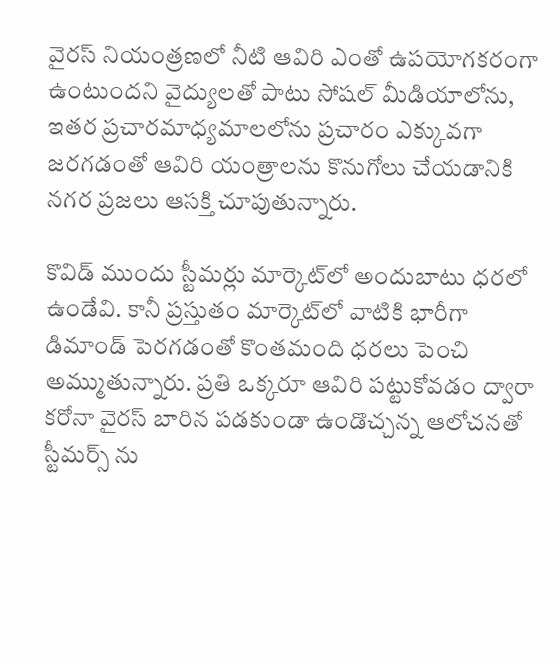వైరస్ నియంత్రణలో నీటి ఆవిరి ఎంతో ఉపయోగకరంగా ఉంటుందని వైద్యులతో పాటు సోషల్ మీడియాలోను, ఇతర ప్రచారమాధ్యమాలలోను ప్రచారం ఎక్కువగా జరగడంతో ఆవిరి యంత్రాలను కొనుగోలు చేయడానికి నగర ప్రజలు ఆసక్తి చూపుతున్నారు.

కొవిడ్‌ ముందు స్టీమర్లు మార్కెట్‌లో అందుబాటు ధరలో ఉండేవి. కానీ ప్రస్తుతం మార్కెట్‌లో వాటికి భారీగా డిమాండ్‌ పెరగడంతో కొంతమంది ధరలు పెంచి అమ్ముతున్నారు. ప్రతి ఒక్కరూ ఆవిరి పట్టుకోవడం ద్వారా కరోనా వైరస్‌ బారిన పడకుండా ఉండొచ్చన్న ఆలోచనతో స్టీమర్స్ ను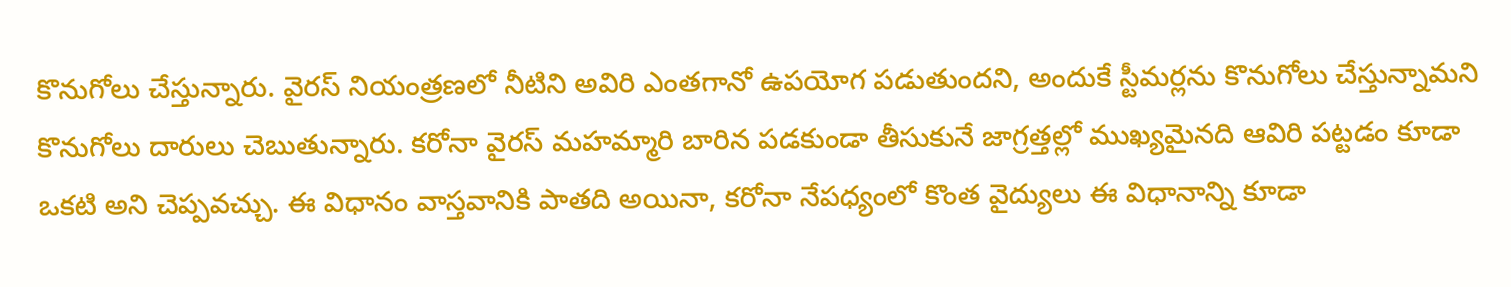కొనుగోలు చేస్తున్నారు. వైరస్ నియంత్రణలో నీటిని అవిరి ఎంతగానో ఉపయోగ పడుతుందని, అందుకే స్టీమర్లను కొనుగోలు చేస్తున్నామని కొనుగోలు దారులు చెబుతున్నారు. కరోనా వైరస్‌ మహమ్మారి బారిన పడకుండా తీసుకునే జాగ్రత్తల్లో ముఖ్యమైనది ఆవిరి పట్టడం కూడా ఒకటి అని చెప్పవచ్చు. ఈ విధానం వాస్తవానికి పాతది అయినా, కరోనా నేపధ్యంలో కొంత వైద్యులు ఈ విధానాన్ని కూడా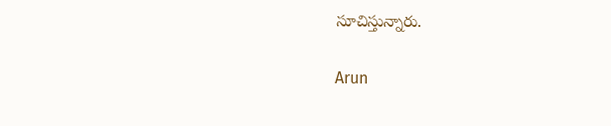సూచిస్తున్నారు.

Arun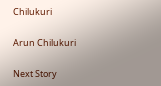Chilukuri

Arun Chilukuri

Next Story